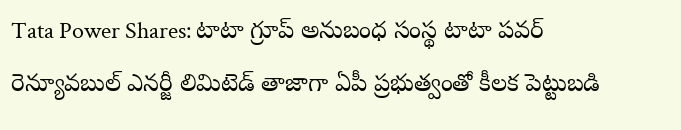Tata Power Shares: టాటా గ్రూప్ అనుబంధ సంస్థ టాటా పవర్ రెన్యూవబుల్ ఎనర్జీ లిమిటెడ్ తాజాగా ఏపీ ప్రభుత్వంతో కీలక పెట్టుబడి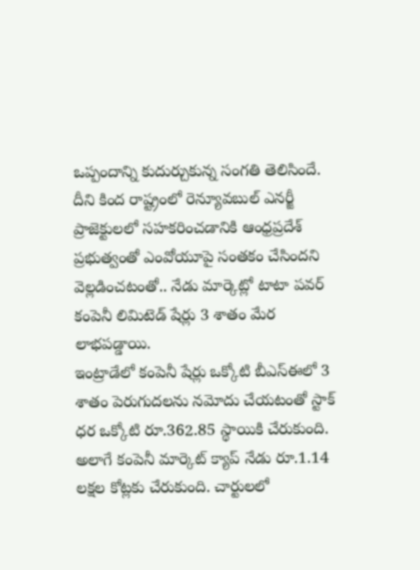ఒప్పందాన్ని కుదుర్చుకున్న సంగతి తెలిసిందే. దీని కింద రాష్ట్రంలో రెన్యూవబుల్ ఎనర్జీ ప్రాజెక్టులలో సహకరించడానికి ఆంధ్రప్రదేశ్ ప్రభుత్వంతో ఎంవోయూపై సంతకం చేసిందని వెల్లడించటంతో.. నేడు మార్కెట్లో టాటా పవర్ కంపెనీ లిమిటెడ్ షేర్లు 3 శాతం మేర లాభపడ్డాయి.
ఇంట్రాడేలో కంపెనీ షేర్లు ఒక్కోటి బీఎస్ఈలో 3 శాతం పెరుగుదలను నమోదు చేయటంతో స్టాక్ ధర ఒక్కోటి రూ.362.85 స్థాయికి చేరుకుంది. అలాగే కంపెనీ మార్కెట్ క్యాప్ నేడు రూ.1.14 లక్షల కోట్లకు చేరుకుంది. చార్టులలో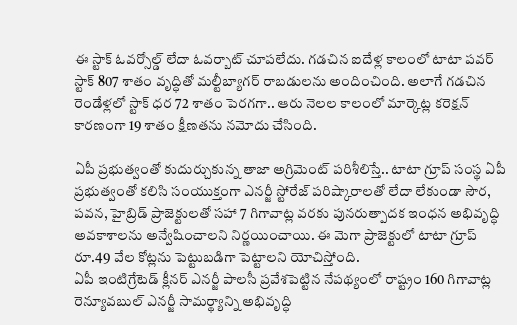ఈ స్టాక్ ఓవర్సోల్డ్ లేదా ఓవర్బాట్ చూపలేదు. గడచిన ఐదేళ్ల కాలంలో టాటా పవర్ స్టాక్ 807 శాతం వృద్ధితో మల్టీబ్యాగర్ రాబడులను అందించింది. అలాగే గడచిన రెండేళ్లలో స్టాక్ ధర 72 శాతం పెరగగా.. ఆరు నెలల కాలంలో మార్కెట్ల కరెక్షన్ కారణంగా 19 శాతం క్షీణతను నమోదు చేసింది.

ఏపీ ప్రభుత్వంతో కుదుర్చుకున్న తాజా అగ్రిమెంట్ పరిశీలిస్తే.. టాటా గ్రూప్ సంస్థ ఏపీ ప్రభుత్వంతో కలిసి సంయుక్తంగా ఎనర్జీ స్టోరేజ్ పరిష్కారాలతో లేదా లేకుండా సౌర, పవన, హైబ్రిడ్ ప్రాజెక్టులతో సహా 7 గిగావాట్ల వరకు పునరుత్పాదక ఇంధన అభివృద్ధి అవకాశాలను అన్వేషించాలని నిర్ణయించాయి. ఈ మెగా ప్రాజెక్టులో టాటా గ్రూప్ రూ.49 వేల కోట్లను పెట్టుబడిగా పెట్టాలని యోచిస్తోంది.
ఏపీ ఇంటిగ్రేటెడ్ క్లీనర్ ఎనర్జీ పాలసీ ప్రవేశపెట్టిన నేపథ్యంలో రాష్ట్రం 160 గిగావాట్ల రెన్యూవబుల్ ఎనర్జీ సామర్థ్యాన్ని అభివృద్ధి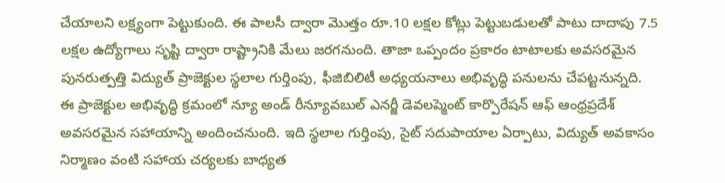చేయాలని లక్ష్యంగా పెట్టుకుంది. ఈ పాలసీ ద్వారా మెుత్తం రూ.10 లక్షల కోట్లు పెట్టుబడులతో పాటు దాదాపు 7.5 లక్షల ఉద్యోగాలు సృష్టి ద్వారా రాష్ట్రానికి మేలు జరగనుంది. తాజా ఒప్పందం ప్రకారం టాటాలకు అవసరమైన పునరుత్పత్తి విద్యుత్ ప్రాజెక్టుల స్థలాల గుర్తింపు, ఫీజిబిలిటీ అధ్యయనాలు అభివృద్ధి పనులను చేపట్టనున్నది. ఈ ప్రాజెక్టుల అభివృద్ధి క్రమంలో న్యూ అండ్ రీన్యూవబుల్ ఎనర్జీ డెవలప్మెంట్ కార్పొరేషన్ ఆఫ్ ఆంధ్రప్రదేశ్ అవసరమైన సహాయాన్ని అందించనుంది. ఇది స్థలాల గుర్తింపు, సైట్ సదుపాయాల ఏర్పాటు, విద్యుత్ అవకాసం నిర్మాణం వంటి సహాయ చర్యలకు బాధ్యత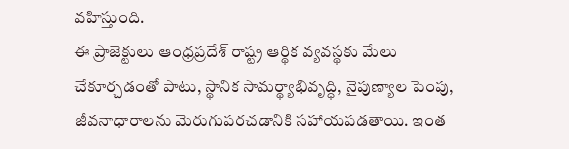వహిస్తుంది.
ఈ ప్రాజెక్టులు ఆంధ్రప్రదేశ్ రాష్ట్ర ఆర్థిక వ్యవస్థకు మేలు చేకూర్చడంతో పాటు, స్థానిక సామర్థ్యాభివృద్ధి, నైపుణ్యాల పెంపు, జీవనాధారాలను మెరుగుపరచడానికి సహాయపడతాయి. ఇంత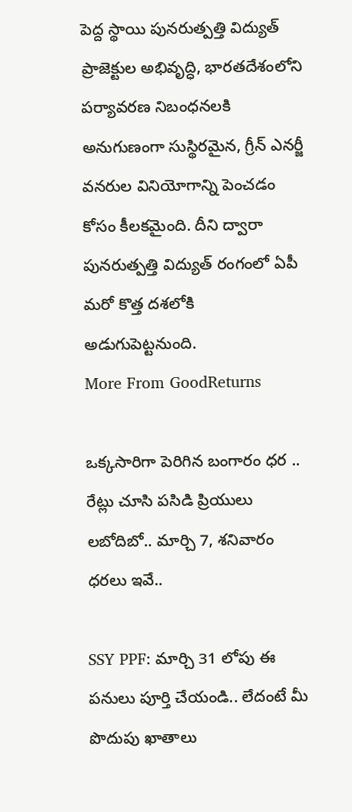పెద్ద స్థాయి పునరుత్పత్తి విద్యుత్ ప్రాజెక్టుల అభివృద్ధి, భారతదేశంలోని పర్యావరణ నిబంధనలకి అనుగుణంగా సుస్థిరమైన, గ్రీన్ ఎనర్జీ వనరుల వినియోగాన్ని పెంచడం కోసం కీలకమైంది. దీని ద్వారా పునరుత్పత్తి విద్యుత్ రంగంలో ఏపీ మరో కొత్త దశలోకి అడుగుపెట్టనుంది.
More From GoodReturns

ఒక్కసారిగా పెరిగిన బంగారం ధర .. రేట్లు చూసి పసిడి ప్రియులు లబోదిబో.. మార్చి 7, శనివారం ధరలు ఇవే..

SSY PPF: మార్చి 31 లోపు ఈ పనులు పూర్తి చేయండి.. లేదంటే మీ పొదుపు ఖాతాలు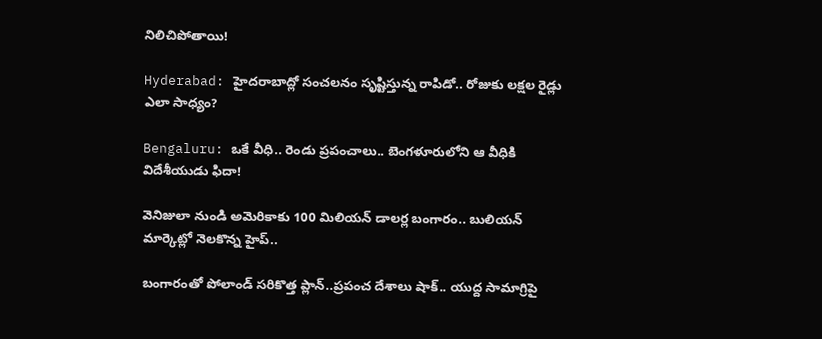నిలిచిపోతాయి!

Hyderabad: హైదరాబాద్లో సంచలనం సృష్టిస్తున్న రాపిడో.. రోజుకు లక్షల రైడ్లు ఎలా సాధ్యం?

Bengaluru: ఒకే వీధి.. రెండు ప్రపంచాలు.. బెంగళూరులోని ఆ వీధికి విదేశీయుడు ఫిదా!

వెనిజులా నుండి అమెరికాకు 100 మిలియన్ డాలర్ల బంగారం.. బులియన్ మార్కెట్లో నెలకొన్న హైప్..

బంగారంతో పోలాండ్ సరికొత్త ప్లాన్..ప్రపంచ దేశాలు షాక్.. యుద్ద సామాగ్రిపై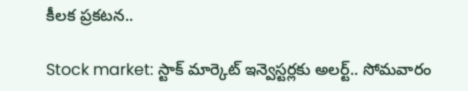కీలక ప్రకటన..

Stock market: స్టాక్ మార్కెట్ ఇన్వెస్టర్లకు అలర్ట్.. సోమవారం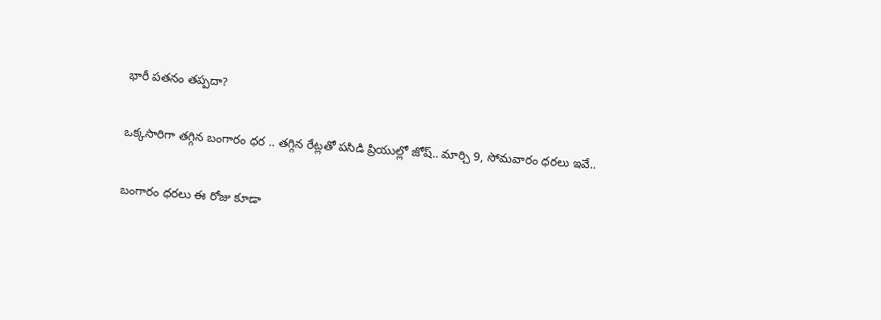భారీ పతనం తప్పదా?

ఒక్కసారిగా తగ్గిన బంగారం ధర .. తగ్గిన రేట్లతో పసిడి ప్రియుల్లో జోష్.. మార్చి 9, సోమవారం ధరలు ఇవే..

బంగారం ధరలు ఈ రోజు కూడా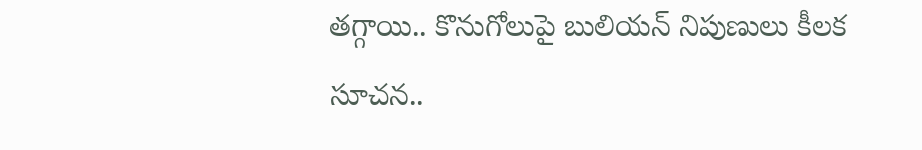తగ్గాయి.. కొనుగోలుపై బులియన్ నిపుణులు కీలక సూచన..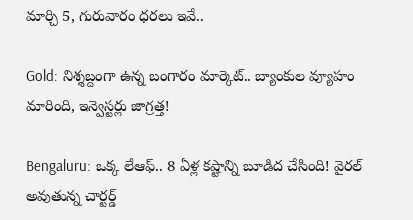మార్చి 5, గురువారం ధరలు ఇవే..

Gold: నిశ్శబ్దంగా ఉన్న బంగారం మార్కెట్.. బ్యాంకుల వ్యూహం మారింది, ఇన్వెస్టర్లు జాగ్రత్త!

Bengaluru: ఒక్క లేఆఫ్.. 8 ఏళ్ల కష్టాన్ని బూడిద చేసింది! వైరల్ అవుతున్న చార్టర్డ్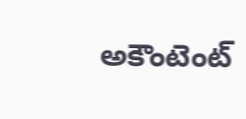అకౌంటెంట్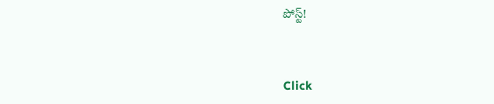పోస్ట్!



Click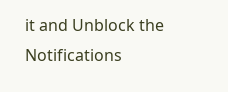it and Unblock the Notifications